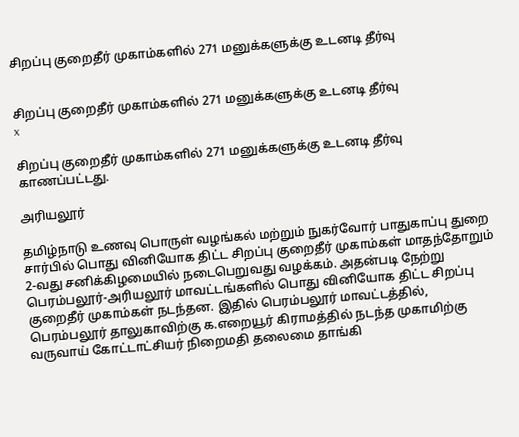சிறப்பு குறைதீர் முகாம்களில் 271 மனுக்களுக்கு உடனடி தீர்வு


சிறப்பு குறைதீர் முகாம்களில் 271 மனுக்களுக்கு உடனடி தீர்வு
x

சிறப்பு குறைதீர் முகாம்களில் 271 மனுக்களுக்கு உடனடி தீர்வு காணப்பட்டது.

அரியலூர்

தமிழ்நாடு உணவு பொருள் வழங்கல் மற்றும் நுகர்வோர் பாதுகாப்பு துறை சார்பில் பொது வினியோக திட்ட சிறப்பு குறைதீர் முகாம்கள் மாதந்தோறும் 2-வது சனிக்கிழமையில் நடைபெறுவது வழக்கம். அதன்படி நேற்று பெரம்பலூர்-அரியலூர் மாவட்டங்களில் பொது வினியோக திட்ட சிறப்பு குறைதீர் முகாம்கள் நடந்தன. இதில் பெரம்பலூர் மாவட்டத்தில், பெரம்பலூர் தாலுகாவிற்கு க.எறையூர் கிராமத்தில் நடந்த முகாமிற்கு வருவாய் கோட்டாட்சியர் நிறைமதி தலைமை தாங்கி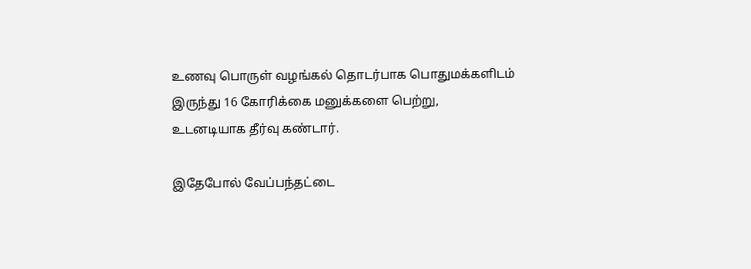உணவு பொருள் வழங்கல் தொடர்பாக பொதுமக்களிடம் இருந்து 16 கோரிக்கை மனுக்களை பெற்று, உடனடியாக தீர்வு கண்டார்.

இதேபோல் வேப்பந்தட்டை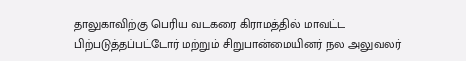தாலுகாவிற்கு பெரிய வடகரை கிராமத்தில் மாவட்ட பிற்படுத்தப்பட்டோர் மற்றும் சிறுபான்மையினர் நல அலுவலர்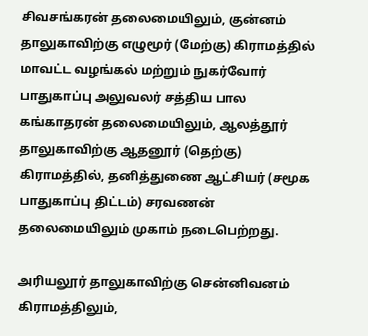சிவசங்கரன் தலைமையிலும், குன்னம் தாலுகாவிற்கு எழுமூர் (மேற்கு) கிராமத்தில் மாவட்ட வழங்கல் மற்றும் நுகர்வோர் பாதுகாப்பு அலுவலர் சத்திய பால கங்காதரன் தலைமையிலும், ஆலத்தூர் தாலுகாவிற்கு ஆதனூர் (தெற்கு) கிராமத்தில், தனித்துணை ஆட்சியர் (சமூக பாதுகாப்பு திட்டம்) சரவணன் தலைமையிலும் முகாம் நடைபெற்றது.

அரியலூர் தாலுகாவிற்கு சென்னிவனம் கிராமத்திலும்,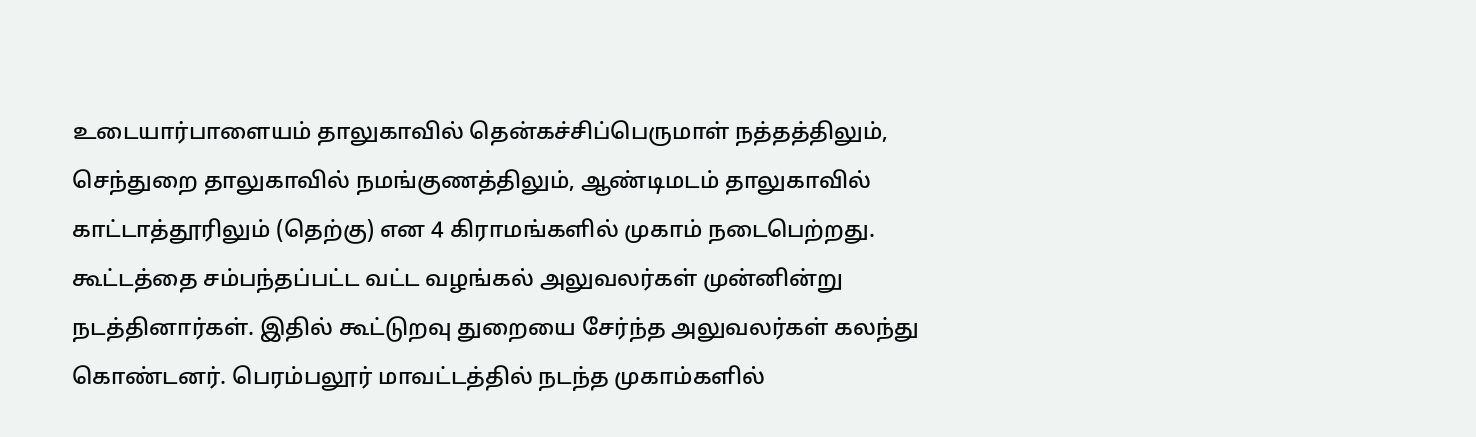உடையார்பாளையம் தாலுகாவில் தென்கச்சிப்பெருமாள் நத்தத்திலும், செந்துறை தாலுகாவில் நமங்குணத்திலும், ஆண்டிமடம் தாலுகாவில் காட்டாத்தூரிலும் (தெற்கு) என 4 கிராமங்களில் முகாம் நடைபெற்றது. கூட்டத்தை சம்பந்தப்பட்ட வட்ட வழங்கல் அலுவலர்கள் முன்னின்று நடத்தினார்கள். இதில் கூட்டுறவு துறையை சேர்ந்த அலுவலர்கள் கலந்து கொண்டனர். பெரம்பலூர் மாவட்டத்தில் நடந்த முகாம்களில்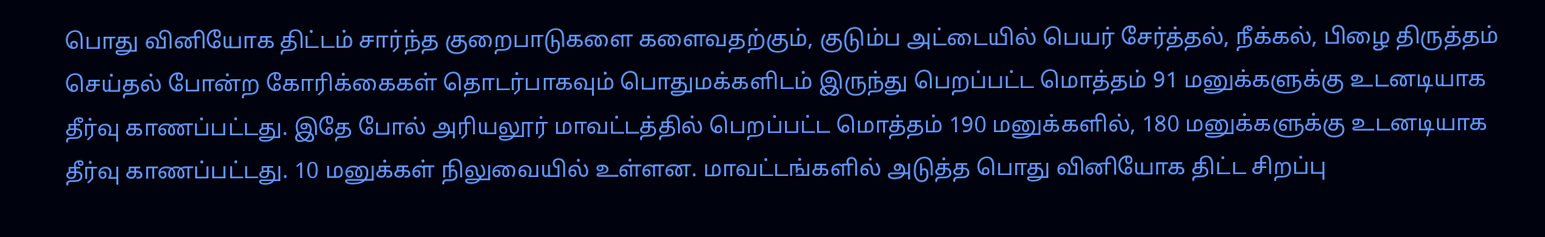பொது வினியோக திட்டம் சார்ந்த குறைபாடுகளை களைவதற்கும், குடும்ப அட்டையில் பெயர் சேர்த்தல், நீக்கல், பிழை திருத்தம் செய்தல் போன்ற கோரிக்கைகள் தொடர்பாகவும் பொதுமக்களிடம் இருந்து பெறப்பட்ட மொத்தம் 91 மனுக்களுக்கு உடனடியாக தீர்வு காணப்பட்டது. இதே போல் அரியலூர் மாவட்டத்தில் பெறப்பட்ட மொத்தம் 190 மனுக்களில், 180 மனுக்களுக்கு உடனடியாக தீர்வு காணப்பட்டது. 10 மனுக்கள் நிலுவையில் உள்ளன. மாவட்டங்களில் அடுத்த பொது வினியோக திட்ட சிறப்பு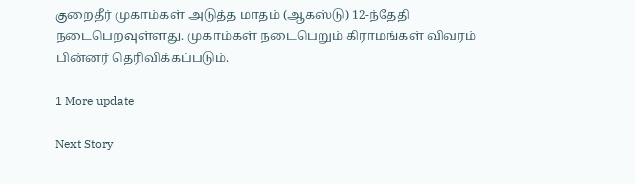குறைதீர் முகாம்கள் அடுத்த மாதம் (ஆகஸ்டு) 12-ந்தேதி நடைபெறவுள்ளது. முகாம்கள் நடைபெறும் கிராமங்கள் விவரம் பின்னர் தெரிவிக்கப்படும்.

1 More update

Next Story